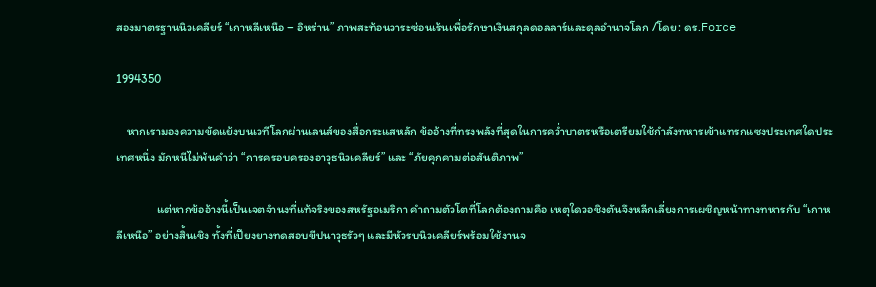สองมาตรฐานนิวเคลียร์ “เกาหลีเหนือ – อิหร่าน” ภาพสะท้อนวาระซ่อนเร้นเพื่อรักษาเงินสกุลดอลลาร์และดุลอำนาจโลก /โดย: ดร.Force

1994350

    หากเรามองความขัดแย้งบนเวทีโลกผ่านเลนส์ของสื่อกระแสหลัก ข้ออ้างที่ทรงพลังที่สุดในการคว่ำบาตรหรือเตรียมใช้กำลังทหารเข้าแทรกแซงประเทศใดประเทศหนึ่ง มักหนีไม่พ้นคำว่า “การครอบครองอาวุธนิวเคลียร์” และ “ภัยคุกคามต่อสันติภาพ”

               แต่หากข้ออ้างนี้เป็นเจตจำนงที่แท้จริงของสหรัฐอเมริกา คำถามตัวโตที่โลกต้องถามคือ เหตุใดวอชิงตันจึงหลีกเลี่ยงการเผชิญหน้าทางทหารกับ “เกาหลีเหนือ” อย่างสิ้นเชิง ทั้งที่เปียงยางทดสอบขีปนาวุธรัวๆ และมีหัวรบนิวเคลียร์พร้อมใช้งานจ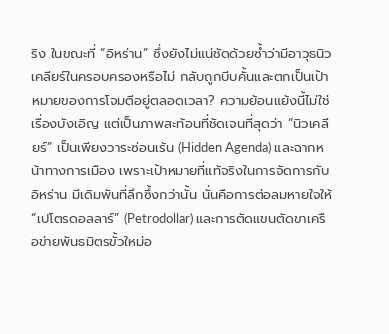ริง ในขณะที่ “อิหร่าน” ซึ่งยังไม่แน่ชัดด้วยซ้ำว่ามีอาวุธนิวเคลียร์ในครอบครองหรือไม่ กลับถูกบีบคั้นและตกเป็นเป้าหมายของการโจมตีอยู่ตลอดเวลา? ความย้อนแย้งนี้ไม่ใช่เรื่องบังเอิญ แต่เป็นภาพสะท้อนที่ชัดเจนที่สุดว่า “นิวเคลียร์” เป็นเพียงวาระซ่อนเร้น (Hidden Agenda) และฉากหน้าทางการเมือง เพราะเป้าหมายที่แท้จริงในการจัดการกับอิหร่าน มีเดิมพันที่ลึกซึ้งกว่านั้น นั่นคือการต่อลมหายใจให้ “เปโตรดอลลาร์” (Petrodollar) และการตัดแขนตัดขาเครือข่ายพันธมิตรขั้วใหม่อ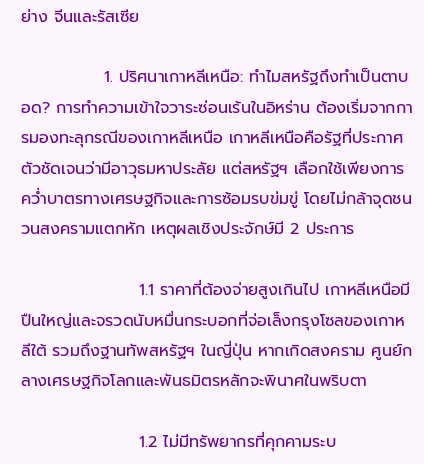ย่าง จีนและรัสเซีย

              1. ปริศนาเกาหลีเหนือ: ทำไมสหรัฐถึงทำเป็นตาบอด? การทำความเข้าใจวาระซ่อนเร้นในอิหร่าน ต้องเริ่มจากการมองทะลุกรณีของเกาหลีเหนือ เกาหลีเหนือคือรัฐที่ประกาศตัวชัดเจนว่ามีอาวุธมหาประลัย แต่สหรัฐฯ เลือกใช้เพียงการคว่ำบาตรทางเศรษฐกิจและการซ้อมรบข่มขู่ โดยไม่กล้าจุดชนวนสงครามแตกหัก เหตุผลเชิงประจักษ์มี 2 ประการ

                    1.1 ราคาที่ต้องจ่ายสูงเกินไป เกาหลีเหนือมีปืนใหญ่และจรวดนับหมื่นกระบอกที่จ่อเล็งกรุงโซลของเกาหลีใต้ รวมถึงฐานทัพสหรัฐฯ ในญี่ปุ่น หากเกิดสงคราม ศูนย์กลางเศรษฐกิจโลกและพันธมิตรหลักจะพินาศในพริบตา

                    1.2 ไม่มีทรัพยากรที่คุกคามระบ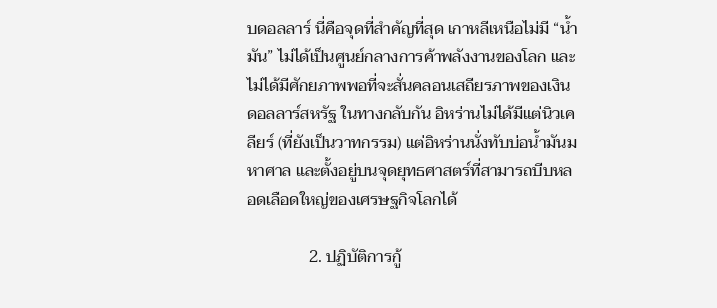บดอลลาร์ นี่คือจุดที่สำคัญที่สุด เกาหลีเหนือไม่มี “น้ำมัน” ไม่ได้เป็นศูนย์กลางการค้าพลังงานของโลก และไม่ได้มีศักยภาพพอที่จะสั่นคลอนเสถียรภาพของเงินดอลลาร์สหรัฐ ในทางกลับกัน อิหร่านไม่ได้มีแต่นิวเคลียร์ (ที่ยังเป็นวาทกรรม) แต่อิหร่านนั่งทับบ่อน้ำมันมหาศาล และตั้งอยู่บนจุดยุทธศาสตร์ที่สามารถบีบหลอดเลือดใหญ่ของเศรษฐกิจโลกได้

               2. ปฏิบัติการกู้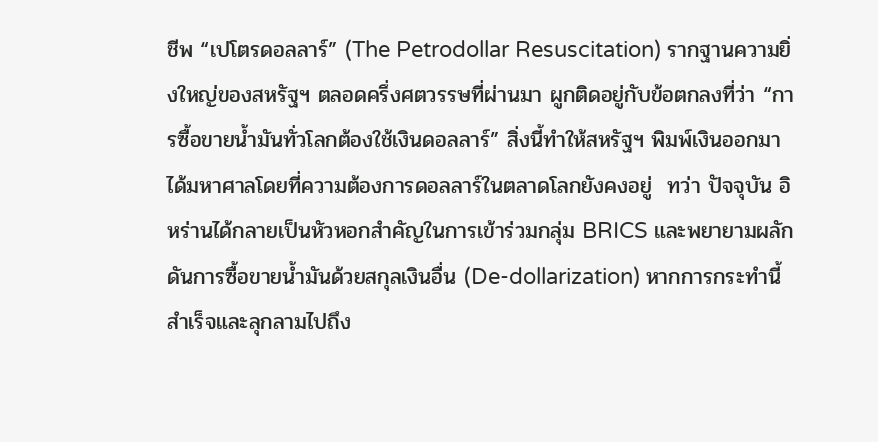ชีพ “เปโตรดอลลาร์” (The Petrodollar Resuscitation) รากฐานความยิ่งใหญ่ของสหรัฐฯ ตลอดครึ่งศตวรรษที่ผ่านมา ผูกติดอยู่กับข้อตกลงที่ว่า “การซื้อขายน้ำมันทั่วโลกต้องใช้เงินดอลลาร์” สิ่งนี้ทำให้สหรัฐฯ พิมพ์เงินออกมาได้มหาศาลโดยที่ความต้องการดอลลาร์ในตลาดโลกยังคงอยู่  ทว่า ปัจจุบัน อิหร่านได้กลายเป็นหัวหอกสำคัญในการเข้าร่วมกลุ่ม BRICS และพยายามผลักดันการซื้อขายน้ำมันด้วยสกุลเงินอื่น (De-dollarization) หากการกระทำนี้สำเร็จและลุกลามไปถึง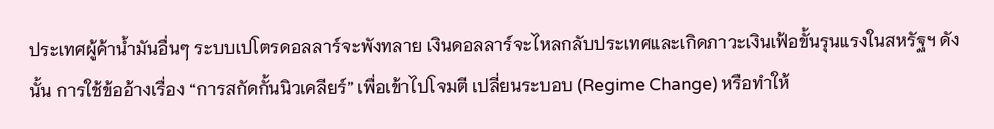ประเทศผู้ค้าน้ำมันอื่นๆ ระบบเปโตรดอลลาร์จะพังทลาย เงินดอลลาร์จะไหลกลับประเทศและเกิดภาวะเงินเฟ้อขั้นรุนแรงในสหรัฐฯ ดังนั้น การใช้ข้ออ้างเรื่อง “การสกัดกั้นนิวเคลียร์” เพื่อเข้าไปโจมตี เปลี่ยนระบอบ (Regime Change) หรือทำให้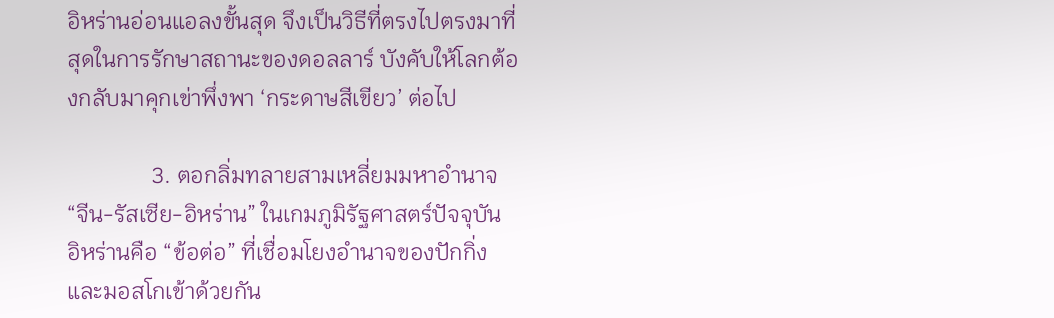อิหร่านอ่อนแอลงขั้นสุด จึงเป็นวิธีที่ตรงไปตรงมาที่สุดในการรักษาสถานะของดอลลาร์ บังคับให้โลกต้องกลับมาคุกเข่าพึ่งพา ‘กระดาษสีเขียว’ ต่อไป

               3. ตอกลิ่มทลายสามเหลี่ยมมหาอำนาจ “จีน-รัสเซีย-อิหร่าน” ในเกมภูมิรัฐศาสตร์ปัจจุบัน อิหร่านคือ “ข้อต่อ” ที่เชื่อมโยงอำนาจของปักกิ่งและมอสโกเข้าด้วยกัน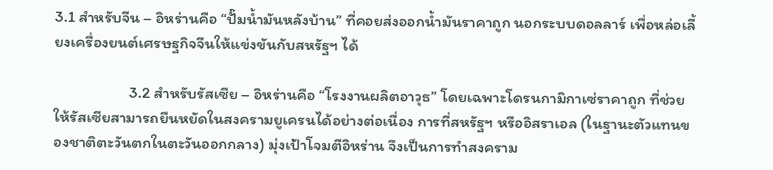3.1 สำหรับจีน – อิหร่านคือ “ปั๊มน้ำมันหลังบ้าน” ที่คอยส่งออกน้ำมันราคาถูก นอกระบบดอลลาร์ เพื่อหล่อเลี้ยงเครื่องยนต์เศรษฐกิจจีนให้แข่งขันกับสหรัฐฯ ได้

                     3.2 สำหรับรัสเซีย – อิหร่านคือ “โรงงานผลิตอาวุธ” โดยเฉพาะโดรนกามิกาเซ่ราคาถูก ที่ช่วยให้รัสเซียสามารถยืนหยัดในสงครามยูเครนได้อย่างต่อเนื่อง การที่สหรัฐฯ หรืออิสราเอล (ในฐานะตัวแทนของชาติตะวันตกในตะวันออกกลาง) มุ่งเป้าโจมตีอิหร่าน จึงเป็นการทำสงคราม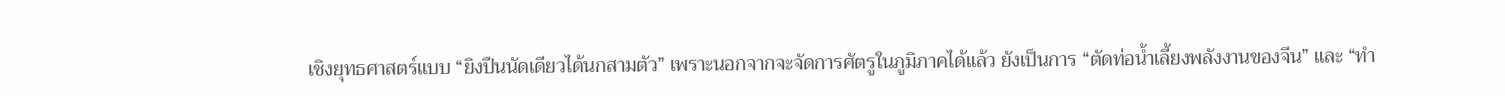เชิงยุทธศาสตร์แบบ “ยิงปืนนัดเดียวได้นกสามตัว” เพราะนอกจากจะจัดการศัตรูในภูมิภาคได้แล้ว ยังเป็นการ “ตัดท่อน้ำเลี้ยงพลังงานของจีน” และ “ทำ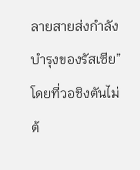ลายสายส่งกำลังบำรุงของรัสเซีย” โดยที่วอชิงตันไม่ต้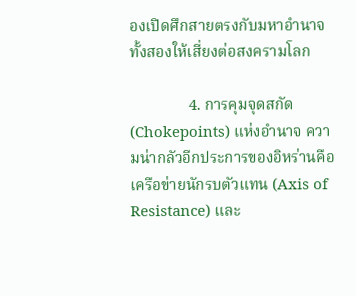องเปิดศึกสายตรงกับมหาอำนาจทั้งสองให้เสี่ยงต่อสงครามโลก

               4. การคุมจุดสกัด (Chokepoints) แห่งอำนาจ ความน่ากลัวอีกประการของอิหร่านคือเครือข่ายนักรบตัวแทน (Axis of Resistance) และ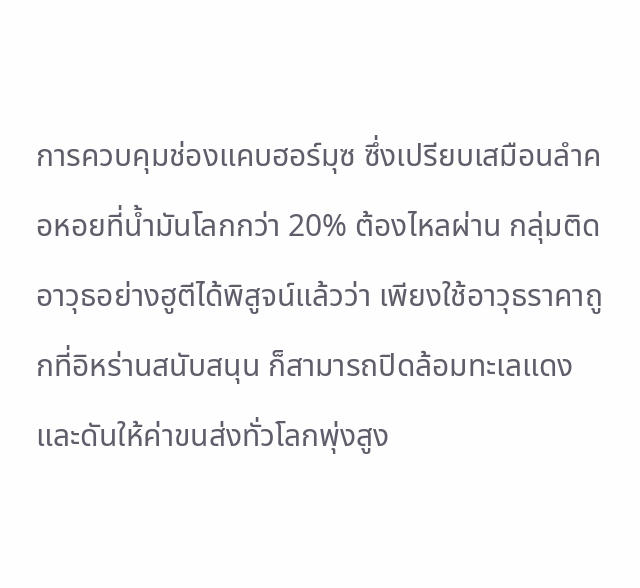การควบคุมช่องแคบฮอร์มุซ ซึ่งเปรียบเสมือนลำคอหอยที่น้ำมันโลกกว่า 20% ต้องไหลผ่าน กลุ่มติดอาวุธอย่างฮูตีได้พิสูจน์แล้วว่า เพียงใช้อาวุธราคาถูกที่อิหร่านสนับสนุน ก็สามารถปิดล้อมทะเลแดง และดันให้ค่าขนส่งทั่วโลกพุ่งสูง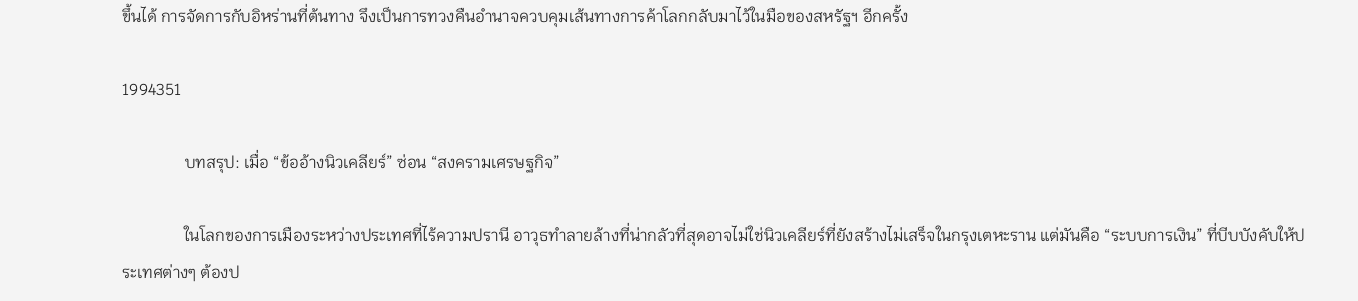ขึ้นได้ การจัดการกับอิหร่านที่ต้นทาง จึงเป็นการทวงคืนอำนาจควบคุมเส้นทางการค้าโลกกลับมาไว้ในมือของสหรัฐฯ อีกครั้ง

1994351

               บทสรุป: เมื่อ “ข้ออ้างนิวเคลียร์” ซ่อน “สงครามเศรษฐกิจ”

               ในโลกของการเมืองระหว่างประเทศที่ไร้ความปรานี อาวุธทำลายล้างที่น่ากลัวที่สุดอาจไม่ใช่นิวเคลียร์ที่ยังสร้างไม่เสร็จในกรุงเตหะราน แต่มันคือ “ระบบการเงิน” ที่บีบบังคับให้ประเทศต่างๆ ต้องป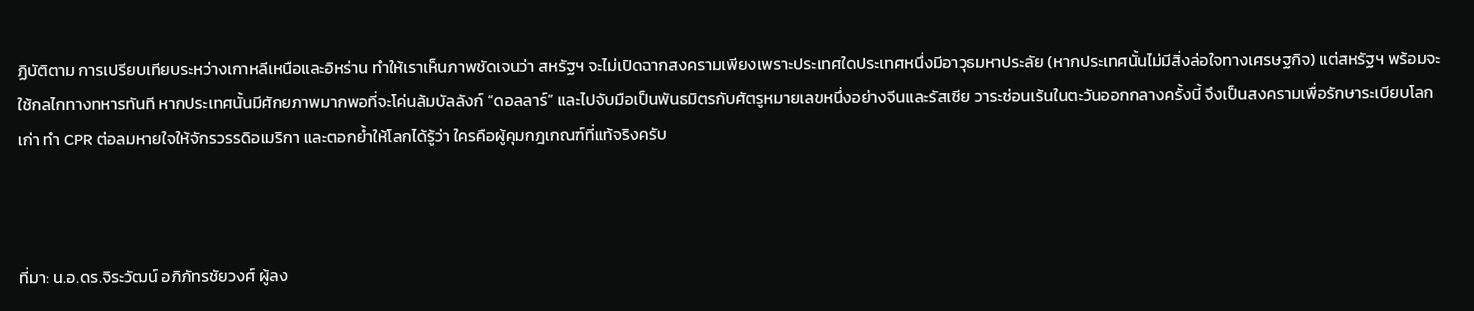ฏิบัติตาม การเปรียบเทียบระหว่างเกาหลีเหนือและอิหร่าน ทำให้เราเห็นภาพชัดเจนว่า สหรัฐฯ จะไม่เปิดฉากสงครามเพียงเพราะประเทศใดประเทศหนึ่งมีอาวุธมหาประลัย (หากประเทศนั้นไม่มีสิ่งล่อใจทางเศรษฐกิจ) แต่สหรัฐฯ พร้อมจะใช้กลไกทางทหารทันที หากประเทศนั้นมีศักยภาพมากพอที่จะโค่นล้มบัลลังก์ “ดอลลาร์” และไปจับมือเป็นพันธมิตรกับศัตรูหมายเลขหนึ่งอย่างจีนและรัสเซีย วาระซ่อนเร้นในตะวันออกกลางครั้งนี้ จึงเป็นสงครามเพื่อรักษาระเบียบโลกเก่า ทำ CPR ต่อลมหายใจให้จักรวรรดิอเมริกา และตอกย้ำให้โลกได้รู้ว่า ใครคือผู้คุมกฎเกณฑ์ที่แท้จริงครับ



ที่มา: น.อ.ดร.จิระวัฒน์ อภิภัทรชัยวงศ์ ผู้ลง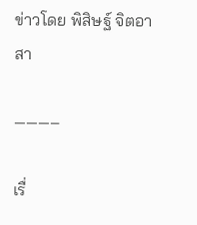ข่าวโดย พิสิษฐ์ จิตอาสา

———–

เรื่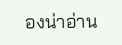องน่าอ่าน